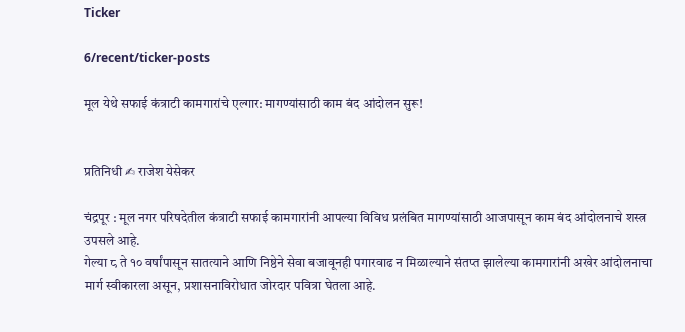Ticker

6/recent/ticker-posts

मूल येथे सफाई कंत्राटी कामगारांचे एल्गार: मागण्यांसाठी काम बंद आंदोलन सुरू!


प्रतिनिधी ✍ राजेश येसेकर

चंद्रपूर : मूल नगर परिषदेतील कंत्राटी सफाई कामगारांनी आपल्या विविध प्रलंबित मागण्यांसाठी आजपासून काम बंद आंदोलनाचे शस्त्र उपसले आहे.
गेल्या ८ ते १० वर्षांपासून सातत्याने आणि निष्ठेने सेवा बजावूनही पगारवाढ न मिळाल्याने संतप्त झालेल्या कामगारांनी अखेर आंदोलनाचा मार्ग स्वीकारला असून, प्रशासनाविरोधात जोरदार पवित्रा घेतला आहे.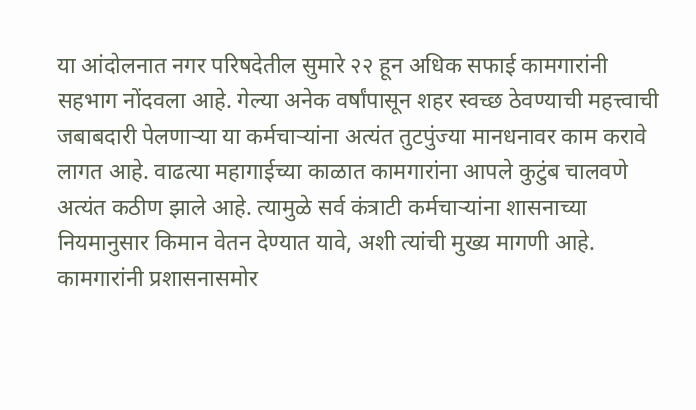या आंदोलनात नगर परिषदेतील सुमारे २२ हून अधिक सफाई कामगारांनी सहभाग नोंदवला आहे. गेल्या अनेक वर्षांपासून शहर स्वच्छ ठेवण्याची महत्त्वाची जबाबदारी पेलणाऱ्या या कर्मचाऱ्यांना अत्यंत तुटपुंज्या मानधनावर काम करावे लागत आहे. वाढत्या महागाईच्या काळात कामगारांना आपले कुटुंब चालवणे अत्यंत कठीण झाले आहे. त्यामुळे सर्व कंत्राटी कर्मचाऱ्यांना शासनाच्या नियमानुसार किमान वेतन देण्यात यावे, अशी त्यांची मुख्य मागणी आहे.
कामगारांनी प्रशासनासमोर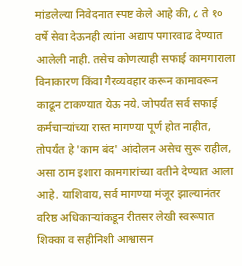मांडलेल्या निवेदनात स्पष्ट केले आहे की, ८ ते १० वर्षे सेवा देऊनही त्यांना अद्याप पगारवाढ देण्यात आलेली नाही. तसेच कोणत्याही सफाई कामगाराला विनाकारण किंवा गैरव्यवहार करून कामावरून काढून टाकण्यात येऊ नये. जोपर्यंत सर्व सफाई कर्मचाऱ्यांच्या रास्त मागण्या पूर्ण होत नाहीत, तोपर्यंत हे 'काम बंद' आंदोलन असेच सुरू राहील, असा ठाम इशारा कामगारांच्या वतीने देण्यात आला आहे. याशिवाय, सर्व मागण्या मंजूर झाल्यानंतर वरिष्ठ अधिकाऱ्यांकडून रीतसर लेखी स्वरूपात शिक्का व सहीनिशी आश्वासन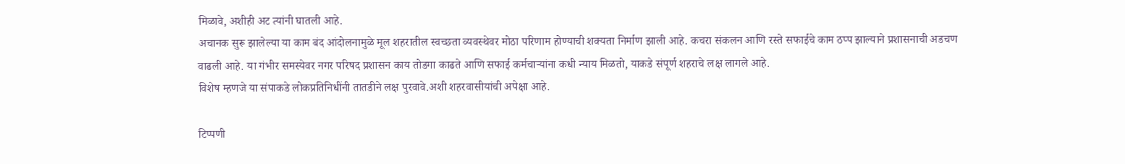मिळावे, अशीही अट त्यांनी घातली आहे.
अचानक सुरू झालेल्या या काम बंद आंदोलनामुळे मूल शहरातील स्वच्छता व्यवस्थेवर मोठा परिणाम होण्याची शक्यता निर्माण झाली आहे. कचरा संकलन आणि रस्ते सफाईचे काम ठप्प झाल्याने प्रशासनाची अडचण वाढली आहे. या गंभीर समस्येवर नगर परिषद प्रशासन काय तोडगा काढते आणि सफाई कर्मचाऱ्यांना कधी न्याय मिळतो, याकडे संपूर्ण शहराचे लक्ष लागले आहे.
विशेष म्हणजे या संपाकडे लोकप्रतिनिधींनी तातडीने लक्ष पुरवावे.अशी शहरवासीयांची अपेक्षा आहे.

टिप्पणी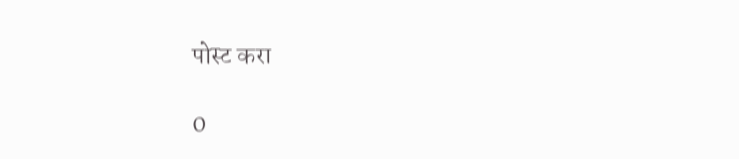पोस्ट करा

0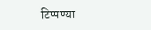टिप्पण्या